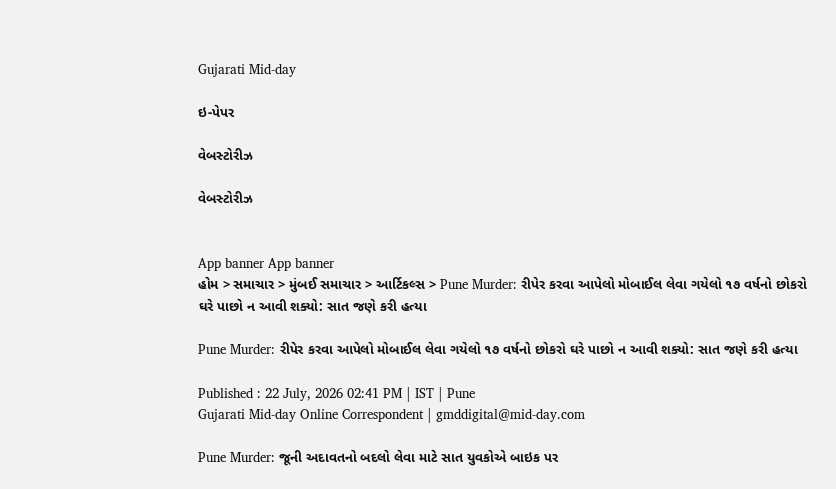Gujarati Mid-day

ઇ-પેપર

વેબસ્ટોરીઝ

વેબસ્ટોરીઝ


App banner App banner
હોમ > સમાચાર > મુંબઈ સમાચાર > આર્ટિકલ્સ > Pune Murder: રીપેર કરવા આપેલો મોબાઈલ લેવા ગયેલો ૧૭ વર્ષનો છોકરો ઘરે પાછો ન આવી શક્યો: સાત જણે કરી હત્યા

Pune Murder: રીપેર કરવા આપેલો મોબાઈલ લેવા ગયેલો ૧૭ વર્ષનો છોકરો ઘરે પાછો ન આવી શક્યો: સાત જણે કરી હત્યા

Published : 22 July, 2026 02:41 PM | IST | Pune
Gujarati Mid-day Online Correspondent | gmddigital@mid-day.com

Pune Murder: જૂની અદાવતનો બદલો લેવા માટે સાત યુવકોએ બાઇક પર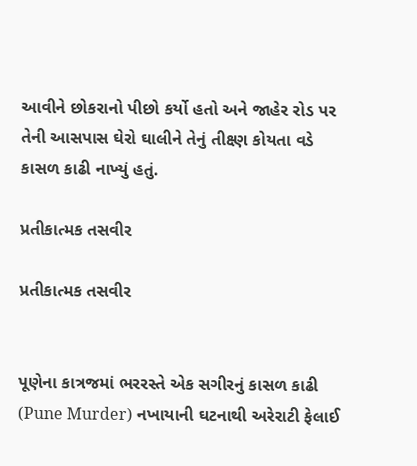આવીને છોકરાનો પીછો કર્યો હતો અને જાહેર રોડ પર તેની આસપાસ ઘેરો ઘાલીને તેનું તીક્ષ્ણ કોયતા વડે કાસળ કાઢી નાખ્યું હતું.

પ્રતીકાત્મક તસવીર

પ્રતીકાત્મક તસવીર


પૂણેના કાત્રજમાં ભરરસ્તે એક સગીરનું કાસળ કાઢી (Pune Murder) નખાયાની ઘટનાથી અરેરાટી ફેલાઈ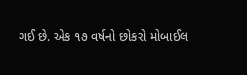ગઈ છે. એક ૧૭ વર્ષનો છોકરો મોબાઈલ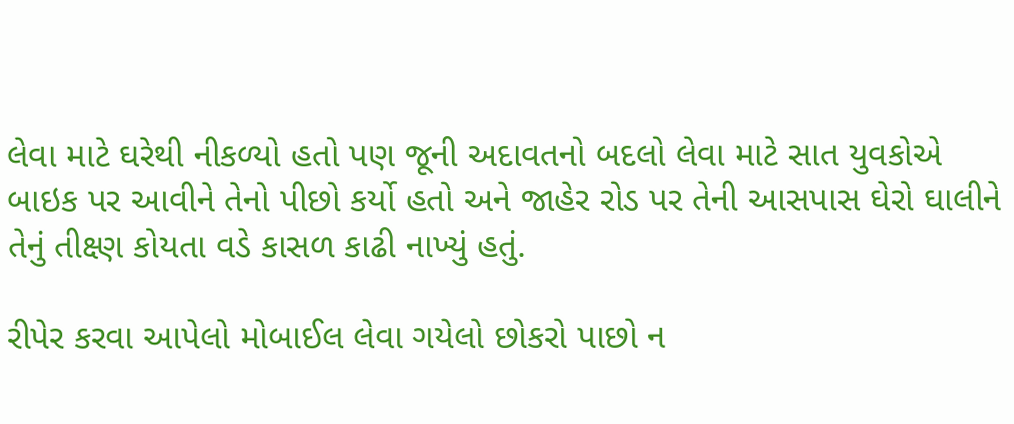લેવા માટે ઘરેથી નીકળ્યો હતો પણ જૂની અદાવતનો બદલો લેવા માટે સાત યુવકોએ બાઇક પર આવીને તેનો પીછો કર્યો હતો અને જાહેર રોડ પર તેની આસપાસ ઘેરો ઘાલીને તેનું તીક્ષ્ણ કોયતા વડે કાસળ કાઢી નાખ્યું હતું.

રીપેર કરવા આપેલો મોબાઈલ લેવા ગયેલો છોકરો પાછો ન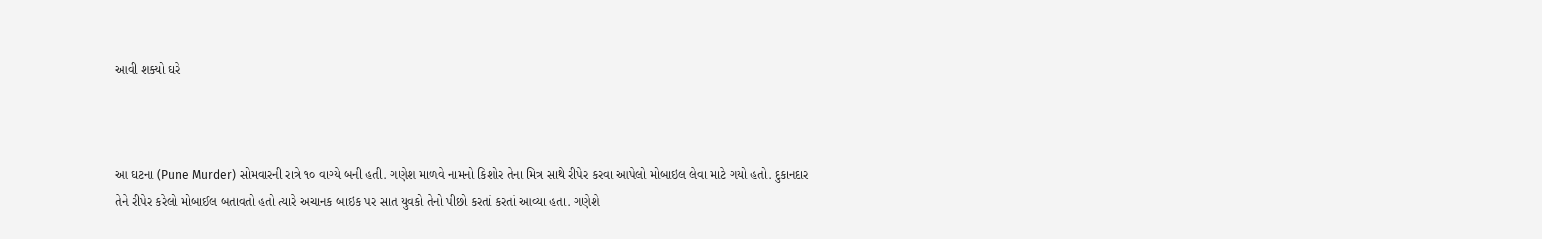આવી શક્યો ઘરે



આ ઘટના (Pune Murder) સોમવારની રાત્રે ૧૦ વાગ્યે બની હતી. ગણેશ માળવે નામનો કિશોર તેના મિત્ર સાથે રીપેર કરવા આપેલો મોબાઇલ લેવા માટે ગયો હતો. દુકાનદાર તેને રીપેર કરેલો મોબાઈલ બતાવતો હતો ત્યારે અચાનક બાઇક પર સાત યુવકો તેનો પીછો કરતાં કરતાં આવ્યા હતા. ગણેશે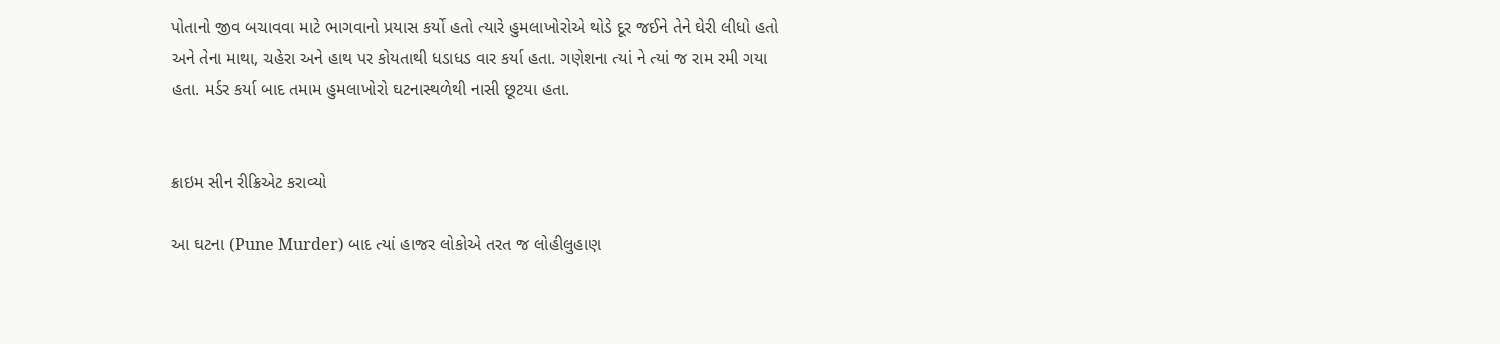પોતાનો જીવ બચાવવા માટે ભાગવાનો પ્રયાસ કર્યો હતો ત્યારે હુમલાખોરોએ થોડે દૂર જઈને તેને ઘેરી લીધો હતો અને તેના માથા, ચહેરા અને હાથ પર કોયતાથી ધડાધડ વાર કર્યા હતા. ગણેશના ત્યાં ને ત્યાં જ રામ રમી ગયા હતા. મર્ડર કર્યા બાદ તમામ હુમલાખોરો ઘટનાસ્થળેથી નાસી છૂટયા હતા.


ક્રાઇમ સીન રીક્રિએટ કરાવ્યો

આ ઘટના (Pune Murder) બાદ ત્યાં હાજર લોકોએ તરત જ લોહીલુહાણ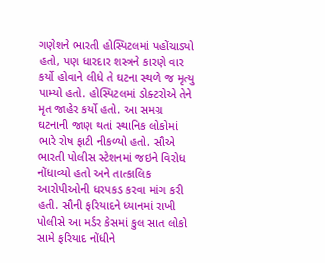ગણેશને ભારતી હોસ્પિટલમાં પહોંચાડ્યો હતો, પણ ધારદાર શસ્ત્રને કારણે વાર કર્યો હોવાને લીધે તે ઘટના સ્થળે જ મૃત્યુ પામ્યો હતો. હોસ્પિટલમાં ડોક્ટરોએ તેને મૃત જાહેર કર્યો હતો. આ સમગ્ર ઘટનાની જાણ થતાં સ્થાનિક લોકોમાં ભારે રોષ ફાટી નીકળ્યો હતો. સૌએ ભારતી પોલીસ સ્ટેશનમાં જઇને વિરોધ નોંધાવ્યો હતો અને તાત્કાલિક આરોપીઓની ધરપકડ કરવા માંગ કરી હતી. સૌની ફરિયાદને ધ્યાનમાં રાખી પોલીસે આ મર્ડર કેસમાં કુલ સાત લોકો સામે ફરિયાદ નોંધીને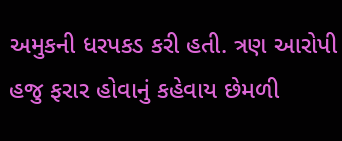અમુકની ધરપકડ કરી હતી. ત્રણ આરોપી હજુ ફરાર હોવાનું કહેવાય છેમળી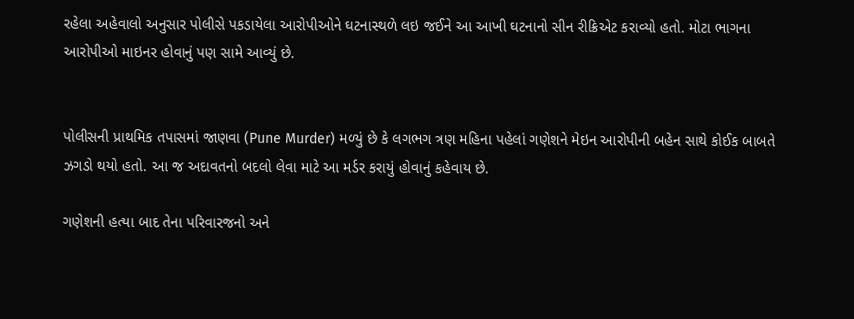રહેલા અહેવાલો અનુસાર પોલીસે પકડાયેલા આરોપીઓને ઘટનાસ્થળે લઇ જઈને આ આખી ઘટનાનો સીન રીક્રિએટ કરાવ્યો હતો. મોટા ભાગના આરોપીઓ માઇનર હોવાનું પણ સામે આવ્યું છે.


પોલીસની પ્રાથમિક તપાસમાં જાણવા (Pune Murder) મળ્યું છે કે લગભગ ત્રણ મહિના પહેલાં ગણેશને મેઇન આરોપીની બહેન સાથે કોઈક બાબતે ઝગડો થયો હતો. આ જ અદાવતનો બદલો લેવા માટે આ મર્ડર કરાયું હોવાનું કહેવાય છે.

ગણેશની હત્યા બાદ તેના પરિવારજનો અને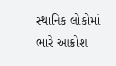સ્થાનિક લોકોમાં ભારે આક્રોશ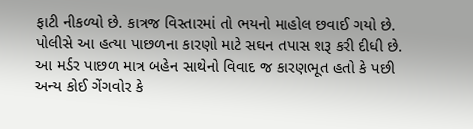ફાટી નીકળ્યો છે. કાત્રજ વિસ્તારમાં તો ભયનો માહોલ છવાઈ ગયો છે. પોલીસે આ હત્યા પાછળના કારણો માટે સઘન તપાસ શરૂ કરી દીધી છે. આ મર્ડર પાછળ માત્ર બહેન સાથેનો વિવાદ જ કારણભૂત હતો કે પછી અન્ય કોઈ ગેંગવોર કે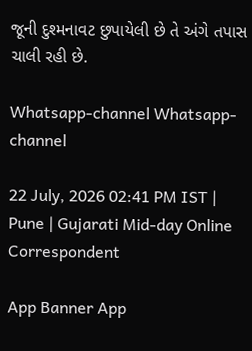જૂની દુશ્મનાવટ છુપાયેલી છે તે અંગે તપાસ ચાલી રહી છે.

Whatsapp-channel Whatsapp-channel

22 July, 2026 02:41 PM IST | Pune | Gujarati Mid-day Online Correspondent

App Banner App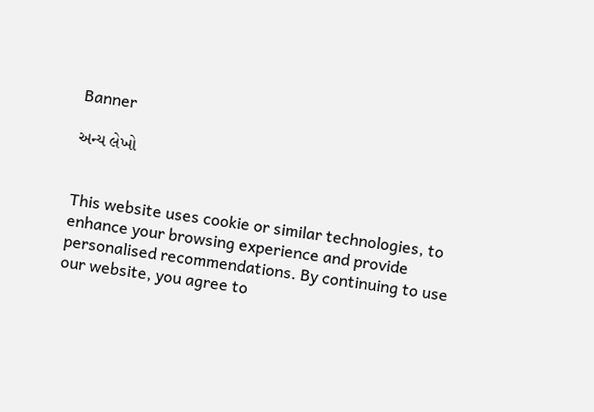Banner

અન્ય લેખો


This website uses cookie or similar technologies, to enhance your browsing experience and provide personalised recommendations. By continuing to use our website, you agree to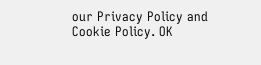our Privacy Policy and Cookie Policy. OK